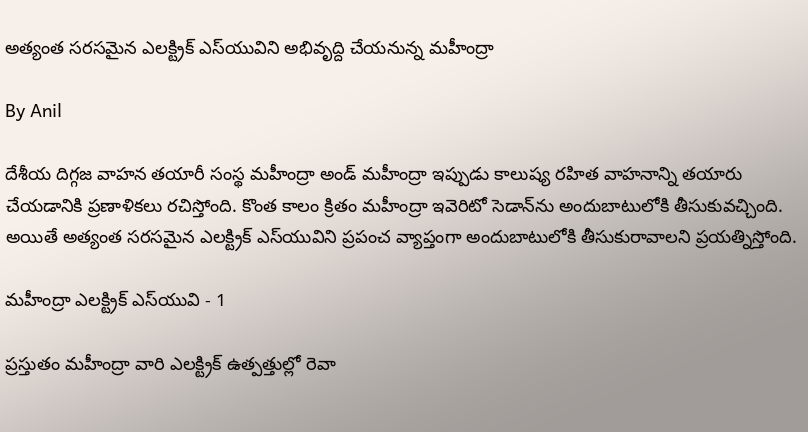అత్యంత సరసమైన ఎలక్ట్రిక్ ఎస్‌యువిని అభివృద్ది చేయనున్న మహీంద్రా

By Anil

దేశీయ దిగ్గజ వాహన తయారీ సంస్థ మహీంద్రా అండ్ మహీంద్రా ఇప్పుడు కాలుష్య రహిత వాహనాన్ని తయారు చేయడానికి ప్రణాళికలు రచిస్తోంది. కొంత కాలం క్రితం మహీంద్రా ఇవెరిటో సెడాన్‌ను అందుబాటులోకి తీసుకువచ్చింది. అయితే అత్యంత సరసమైన ఎలక్ట్రిక్ ఎస్‌యువిని ప్రపంచ వ్యాప్తంగా అందుబాటులోకి తీసుకురావాలని ప్రయత్నిస్తోంది.

మహీంద్రా ఎలక్ట్రిక్ ఎస్‌యువి - 1

ప్రస్తుతం మహీంద్రా వారి ఎలక్ట్రిక్ ఉత్పత్తుల్లో రెవా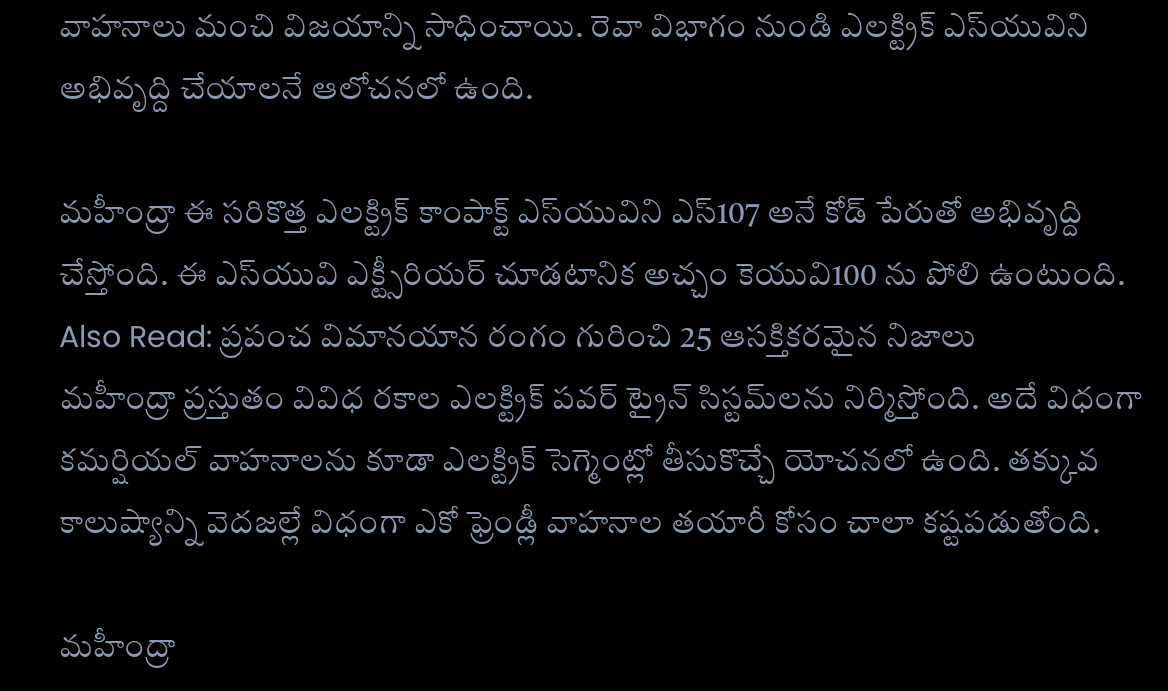వాహనాలు మంచి విజయాన్ని సాధించాయి. రెవా విభాగం నుండి ఎలక్ట్రిక్‌ ఎస్‌యువిని అభివృద్ది చేయాలనే ఆలోచనలో ఉంది.

మహీంద్రా ఈ సరికొత్త ఎలక్ట్రిక్ కాంపాక్ట్ ఎస్‌యువిని ఎస్107 అనే కోడ్ పేరుతో అభివృద్ది చేస్తోంది. ఈ ఎస్‌యువి ఎక్ట్సీరియర్ చూడటానిక అచ్చం కెయువి100 ను పోలి ఉంటుంది.
Also Read: ప్రపంచ విమానయాన రంగం గురించి 25 ఆసక్తికరమైన నిజాలు
మహీంద్రా ప్రస్తుతం వివిధ రకాల ఎలక్ట్రిక్ పవర్‌ ట్రైన్‌ సిస్టమ్‌లను నిర్మిస్తోంది. అదే విధంగా కమర్షియల్ వాహనాలను కూడా ఎలక్ట్రిక్ సెగ్మెంట్లో తీసుకొచ్చే యోచనలో ఉంది. తక్కువ కాలుష్యాన్ని వెదజల్లే విధంగా ఎకో ఫ్రెండ్లీ వాహనాల తయారీ కోసం చాలా కష్టపడుతోంది.

మహీంద్రా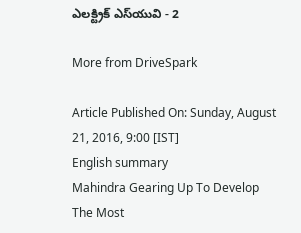ఎలక్ట్రిక్ ఎస్‌యువి - 2

More from DriveSpark

Article Published On: Sunday, August 21, 2016, 9:00 [IST]
English summary
Mahindra Gearing Up To Develop The Most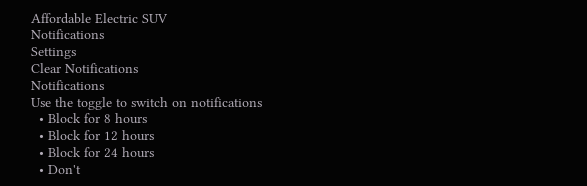Affordable Electric SUV
Notifications
Settings
Clear Notifications
Notifications
Use the toggle to switch on notifications
  • Block for 8 hours
  • Block for 12 hours
  • Block for 24 hours
  • Don't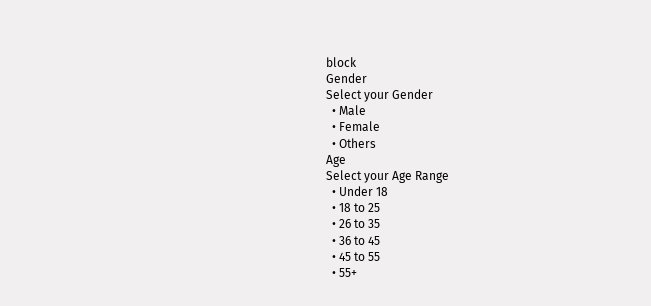block
Gender
Select your Gender
  • Male
  • Female
  • Others
Age
Select your Age Range
  • Under 18
  • 18 to 25
  • 26 to 35
  • 36 to 45
  • 45 to 55
  • 55+